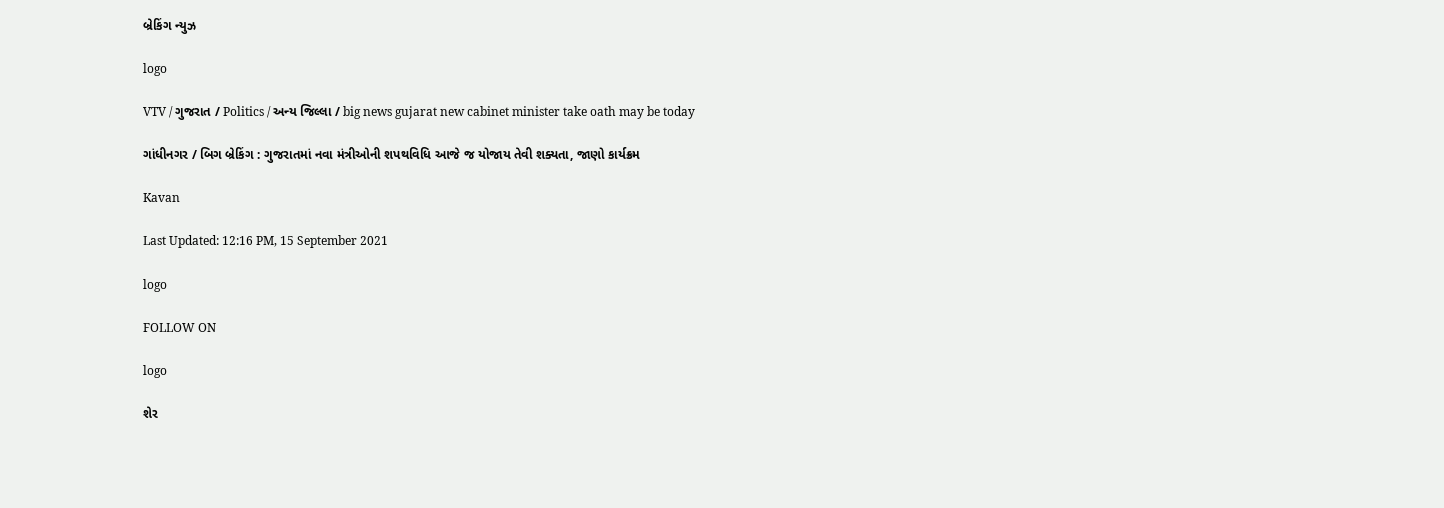બ્રેકિંગ ન્યુઝ

logo

VTV / ગુજરાત / Politics / અન્ય જિલ્લા / big news gujarat new cabinet minister take oath may be today

ગાંધીનગર / બિગ બ્રેકિંગ : ગુજરાતમાં નવા મંત્રીઓની શપથવિધિ આજે જ યોજાય તેવી શક્યતા, જાણો કાર્યક્રમ

Kavan

Last Updated: 12:16 PM, 15 September 2021

logo

FOLLOW ON

logo

શેર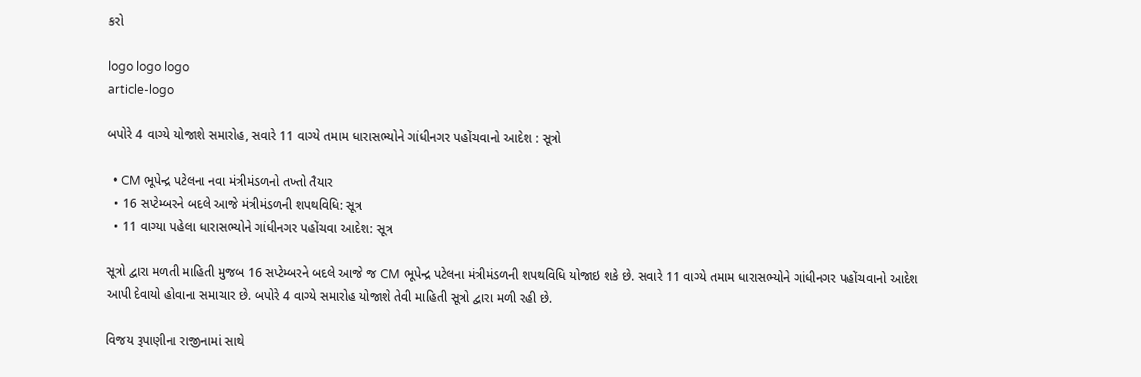કરો

logo logo logo
article-logo

બપોરે 4 વાગ્યે યોજાશે સમારોહ, સવારે 11 વાગ્યે તમામ ધારાસભ્યોને ગાંધીનગર પહોંચવાનો આદેશ : સૂત્રો

  • CM ભૂપેન્દ્ર પટેલના નવા મંત્રીમંડળનો તખ્તો તૈયાર
  • 16 સપ્ટેમ્બરને બદલે આજે મંત્રીમંડળની શપથવિધિ: સૂત્ર
  • 11 વાગ્યા પહેલા ધારાસભ્યોને ગાંધીનગર પહોંચવા આદેશ: સૂત્ર

સૂત્રો દ્વારા મળતી માહિતી મુજબ 16 સપ્ટેમ્બરને બદલે આજે જ CM ભૂપેન્દ્ર પટેલના મંત્રીમંડળની શપથવિધિ યોજાઇ શકે છે. સવારે 11 વાગ્યે તમામ ધારાસભ્યોને ગાંધીનગર પહોંચવાનો આદેશ આપી દેવાયો હોવાના સમાચાર છે. બપોરે 4 વાગ્યે સમારોહ યોજાશે તેવી માહિતી સૂત્રો દ્વારા મળી રહી છે.

વિજય રૂપાણીના રાજીનામાં સાથે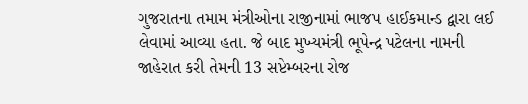ગુજરાતના તમામ મંત્રીઓના રાજીનામાં ભાજપ હાઈકમાન્ડ દ્વારા લઈ લેવામાં આવ્યા હતા. જે બાદ મુખ્યમંત્રી ભૂપેન્દ્ર પટેલના નામની જાહેરાત કરી તેમની 13 સપ્ટેમ્બરના રોજ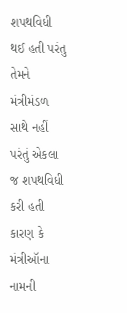શપથવિધી થઈ હતી પરંતુ તેમને મંત્રીમંડળ સાથે નહીં પરંતું એકલા જ શપથવિધી કરી હતી કારણ કે મંત્રીઑના નામની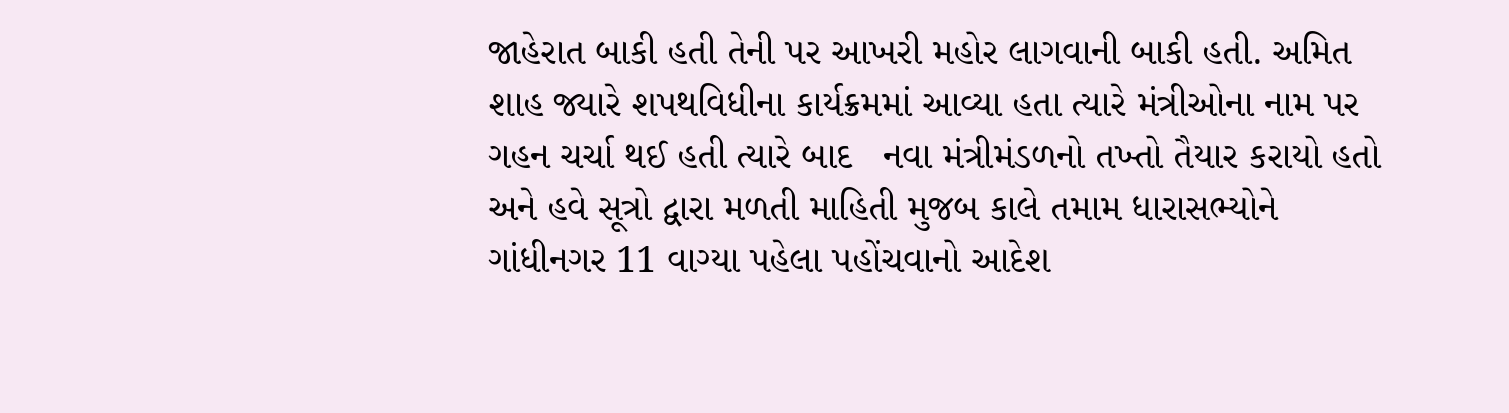જાહેરાત બાકી હતી તેની પર આખરી મહોર લાગવાની બાકી હતી. અમિત શાહ જ્યારે શપથવિધીના કાર્યક્રમમાં આવ્યા હતા ત્યારે મંત્રીઓના નામ પર ગહન ચર્ચા થઈ હતી ત્યારે બાદ   નવા મંત્રીમંડળનો તખ્તો તૈયાર કરાયો હતો અને હવે સૂત્રો દ્વારા મળતી માહિતી મુજબ કાલે તમામ ધારાસભ્યોને ગાંધીનગર 11 વાગ્યા પહેલા પહોંચવાનો આદેશ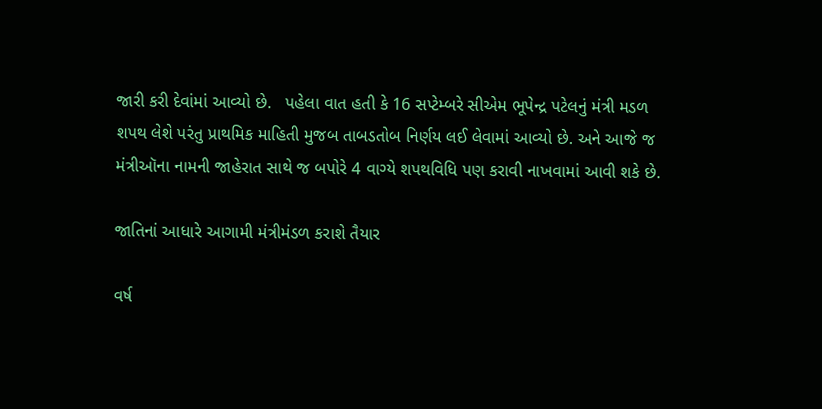જારી કરી દેવાંમાં આવ્યો છે.   પહેલા વાત હતી કે 16 સપ્ટેમ્બરે સીએમ ભૂપેન્દ્ર પટેલનું મંત્રી મડળ શપથ લેશે પરંતુ પ્રાથમિક માહિતી મુજબ તાબડતોબ નિર્ણય લઈ લેવામાં આવ્યો છે. અને આજે જ મંત્રીઑના નામની જાહેરાત સાથે જ બપોરે 4 વાગ્યે શપથવિધિ પણ કરાવી નાખવામાં આવી શકે છે.

જાતિનાં આધારે આગામી મંત્રીમંડળ કરાશે તૈયાર

વર્ષ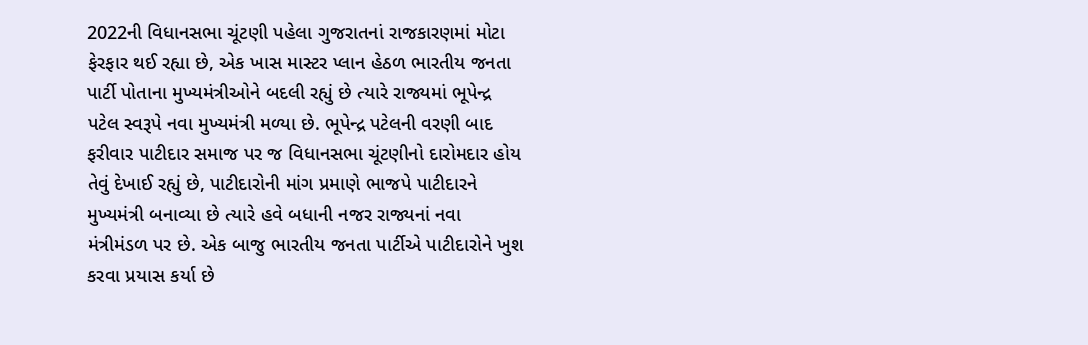2022ની વિધાનસભા ચૂંટણી પહેલા ગુજરાતનાં રાજકારણમાં મોટા ફેરફાર થઈ રહ્યા છે, એક ખાસ માસ્ટર પ્લાન હેઠળ ભારતીય જનતા પાર્ટી પોતાના મુખ્યમંત્રીઓને બદલી રહ્યું છે ત્યારે રાજ્યમાં ભૂપેન્દ્ર પટેલ સ્વરૂપે નવા મુખ્યમંત્રી મળ્યા છે. ભૂપેન્દ્ર પટેલની વરણી બાદ ફરીવાર પાટીદાર સમાજ પર જ વિધાનસભા ચૂંટણીનો દારોમદાર હોય તેવું દેખાઈ રહ્યું છે, પાટીદારોની માંગ પ્રમાણે ભાજપે પાટીદારને મુખ્યમંત્રી બનાવ્યા છે ત્યારે હવે બધાની નજર રાજ્યનાં નવા મંત્રીમંડળ પર છે. એક બાજુ ભારતીય જનતા પાર્ટીએ પાટીદારોને ખુશ કરવા પ્રયાસ કર્યા છે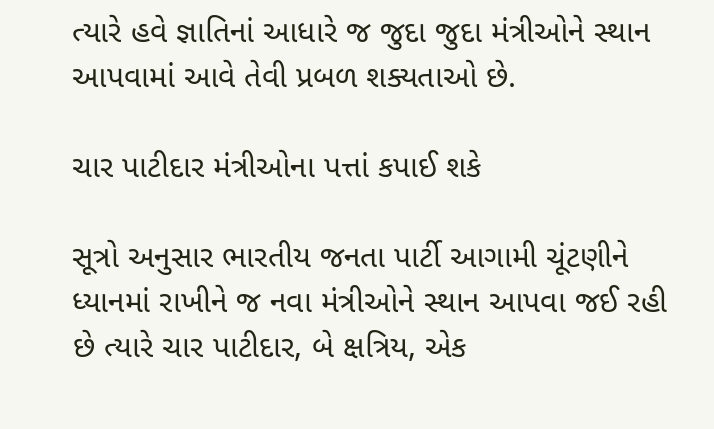ત્યારે હવે જ્ઞાતિનાં આધારે જ જુદા જુદા મંત્રીઓને સ્થાન આપવામાં આવે તેવી પ્રબળ શક્યતાઓ છે.

ચાર પાટીદાર મંત્રીઓના પત્તાં કપાઈ શકે

સૂત્રો અનુસાર ભારતીય જનતા પાર્ટી આગામી ચૂંટણીને ધ્યાનમાં રાખીને જ નવા મંત્રીઓને સ્થાન આપવા જઈ રહી છે ત્યારે ચાર પાટીદાર, બે ક્ષત્રિય, એક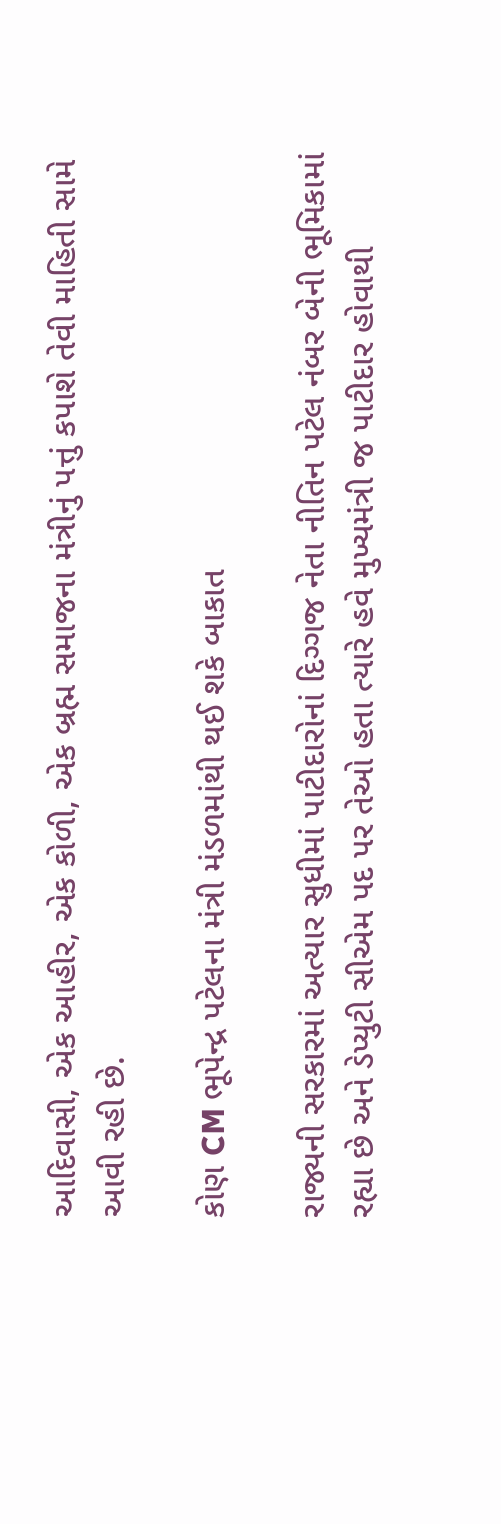આદિવાસી, એક આહીર, એક કોળી, એક બ્રહ્મ સમાજના મંત્રીનું પત્તું કપાશે તેવી માહિતી સામે આવી રહી છે.

કોણ CM ભૂપેન્દ્ર પટેલના મંત્રી મંડળમાંથી થઈ શકે બાકાત

રાજ્યની સરકારમાં અત્યાર સુધીમાં પાટીદારોનાં દિગ્ગજ નેતા નીતિન પટેલ નંબર બેની ભૂમિકામાં રહ્યા છે અને ડેપ્યુટી સીએમ પદ પર તેઓ હતા ત્યારે હવે મુખ્યમંત્રી જ પાટીદાર હોવાથી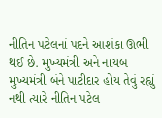નીતિન પટેલનાં પદને આશંકા ઊભી થઈ છે. મુખ્યમંત્રી અને નાયબ મુખ્યમંત્રી બંને પાટીદાર હોય તેવું રહ્યું નથી ત્યારે નીતિન પટેલ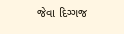જેવા દિગ્ગજ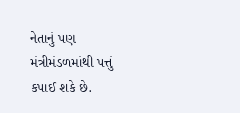નેતાનું પણ મંત્રીમંડળમાંથી પત્તું કપાઈ શકે છે.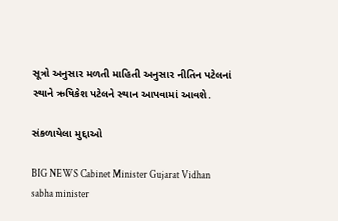સૂત્રો અનુસાર મળતી માહિતી અનુસાર નીતિન પટેલનાં સ્થાને ઋષિકેશ પટેલને સ્થાન આપવામાં આવશે.

સંકળાયેલા મુદ્દાઓ

BIG NEWS Cabinet Minister Gujarat Vidhan sabha minister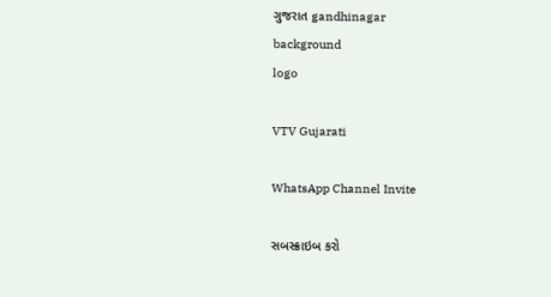ગુજરાત gandhinagar
background
logo

VTV Gujarati

WhatsApp Channel Invite

સબસ્ક્રાઇબ કરો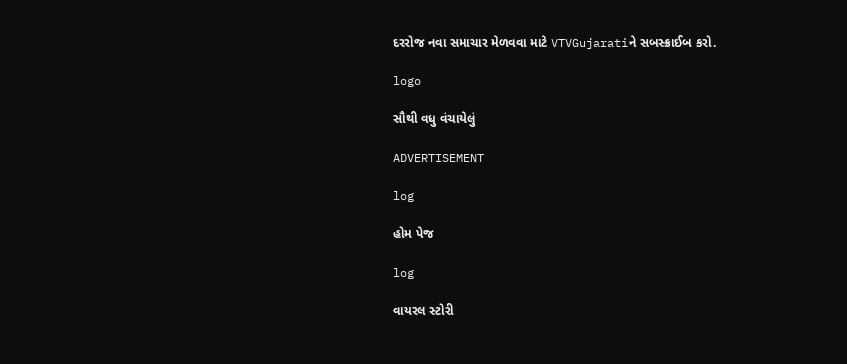દરરોજ નવા સમાચાર મેળવવા માટે VTVGujaratiને સબસ્ક્રાઈબ કરો.

logo

સૌથી વધુ વંચાયેલું

ADVERTISEMENT

log

હોમ પેજ

log

વાયરલ સ્ટોરી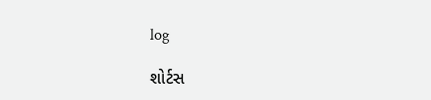log

શોર્ટસ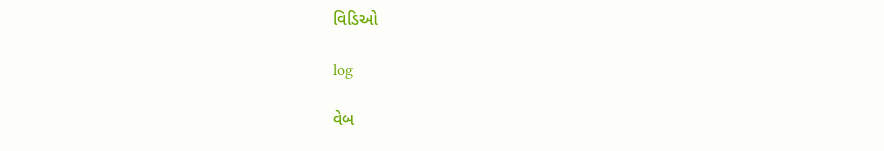વિડિઓ

log

વેબ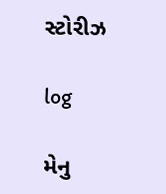સ્ટોરીઝ

log

મેનુ